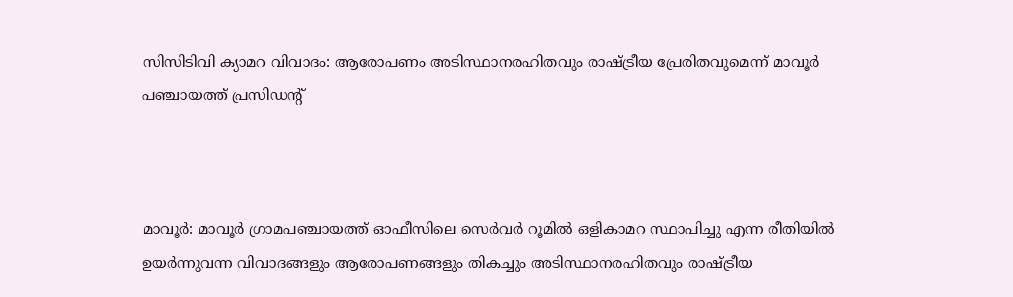സിസിടിവി ക്യാമറ വിവാദം: ആരോപണം അടിസ്ഥാനരഹിതവും രാഷ്ട്രീയ പ്രേരിതവുമെന്ന് മാവൂർ പഞ്ചായത്ത് പ്രസിഡന്റ്



മാവൂർ: മാവൂർ ഗ്രാമപഞ്ചായത്ത് ഓഫീസിലെ സെർവർ റൂമിൽ ഒളികാമറ സ്ഥാപിച്ചു എന്ന രീതിയിൽ ഉയർന്നുവന്ന വിവാദങ്ങളും ആരോപണങ്ങളും തികച്ചും അടിസ്ഥാനരഹിതവും രാഷ്ട്രീയ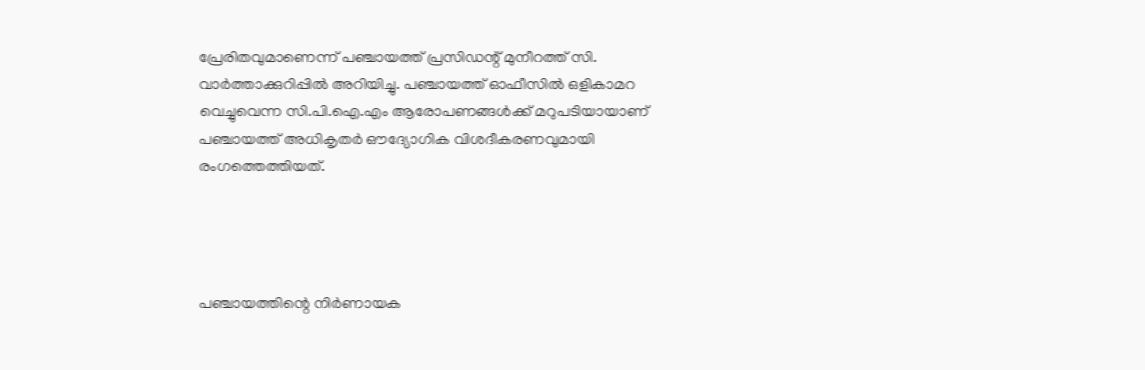പ്രേരിതവുമാണെന്ന് പഞ്ചായത്ത് പ്രസിഡന്റ് മുനീറത്ത് സി. വാർത്താക്കുറിപ്പിൽ അറിയിച്ചു. പഞ്ചായത്ത് ഓഫീസിൽ ഒളികാമറ വെച്ചുവെന്ന സി.പി.ഐ.എം ആരോപണങ്ങൾക്ക് മറുപടിയായാണ് പഞ്ചായത്ത് അധികൃതർ ഔദ്യോഗിക വിശദീകരണവുമായി രംഗത്തെത്തിയത്.




പഞ്ചായത്തിന്റെ നിർണായക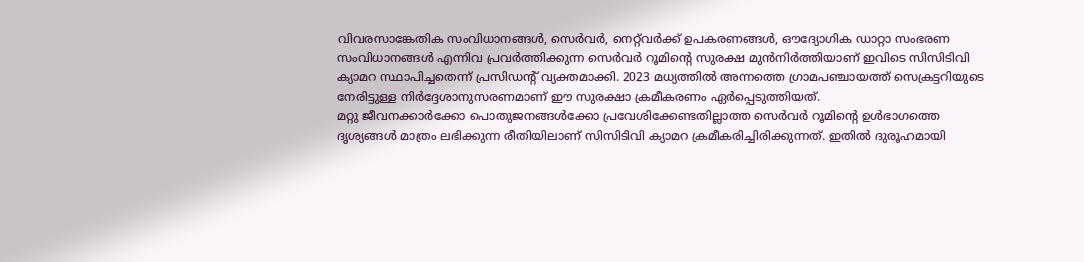വിവരസാങ്കേതിക സംവിധാനങ്ങൾ, സെർവർ, നെറ്റ്‌വർക്ക് ഉപകരണങ്ങൾ, ഔദ്യോഗിക ഡാറ്റാ സംഭരണ സംവിധാനങ്ങൾ എന്നിവ പ്രവർത്തിക്കുന്ന സെർവർ റൂമിന്റെ സുരക്ഷ മുൻനിർത്തിയാണ് ഇവിടെ സിസിടിവി ക്യാമറ സ്ഥാപിച്ചതെന്ന് പ്രസിഡന്റ് വ്യക്തമാക്കി. 2023 മധ്യത്തിൽ അന്നത്തെ ഗ്രാമപഞ്ചായത്ത് സെക്രട്ടറിയുടെ നേരിട്ടുള്ള നിർദ്ദേശാനുസരണമാണ് ഈ സുരക്ഷാ ക്രമീകരണം ഏർപ്പെടുത്തിയത്.
മറ്റു ജീവനക്കാർക്കോ പൊതുജനങ്ങൾക്കോ പ്രവേശിക്കേണ്ടതില്ലാത്ത സെർവർ റൂമിൻ്റെ ഉൾഭാഗത്തെ ദൃശ്യങ്ങൾ മാത്രം ലഭിക്കുന്ന രീതിയിലാണ് സിസിടിവി ക്യാമറ ക്രമീകരിച്ചിരിക്കുന്നത്. ഇതിൽ ദുരൂഹമായി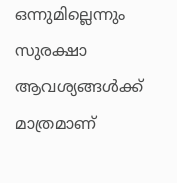ഒന്നുമില്ലെന്നും സുരക്ഷാ ആവശ്യങ്ങൾക്ക് മാത്രമാണ്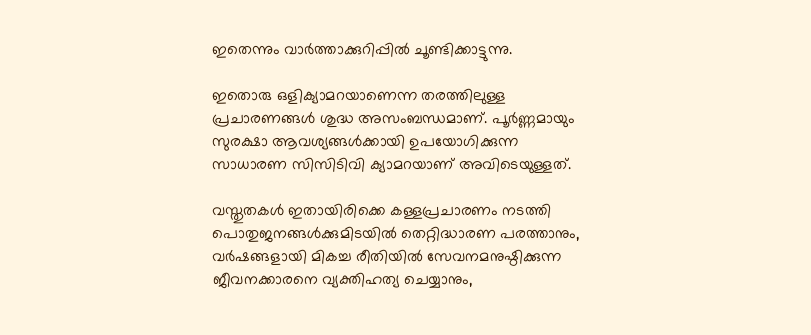ഇതെന്നും വാർത്താക്കുറിപ്പിൽ ചൂണ്ടിക്കാട്ടുന്നു.

ഇതൊരു ഒളിക്യാമറയാണെന്ന തരത്തിലുള്ള പ്രചാരണങ്ങൾ ശുദ്ധ അസംബന്ധമാണ്. പൂർണ്ണമായും സുരക്ഷാ ആവശ്യങ്ങൾക്കായി ഉപയോഗിക്കുന്ന സാധാരണ സിസിടിവി ക്യാമറയാണ് അവിടെയുള്ളത്.

വസ്തുതകൾ ഇതായിരിക്കെ കള്ളപ്രചാരണം നടത്തി പൊതുജനങ്ങൾക്കുമിടയിൽ തെറ്റിദ്ധാരണ പരത്താനും, വർഷങ്ങളായി മികച്ച രീതിയിൽ സേവനമനുഷ്ഠിക്കുന്ന ജീവനക്കാരനെ വ്യക്തിഹത്യ ചെയ്യാനും,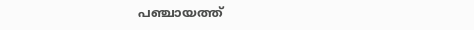പഞ്ചായത്ത്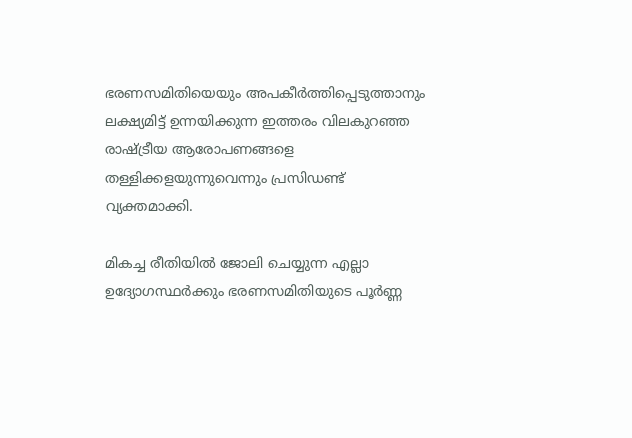ഭരണസമിതിയെയും അപകീർത്തിപ്പെടുത്താനും ലക്ഷ്യമിട്ട് ഉന്നയിക്കുന്ന ഇത്തരം വിലകുറഞ്ഞ രാഷ്ട്രീയ ആരോപണങ്ങളെ തള്ളിക്കളയുന്നുവെന്നും പ്രസിഡണ്ട് വ്യക്തമാക്കി.

മികച്ച രീതിയിൽ ജോലി ചെയ്യുന്ന എല്ലാ ഉദ്യോഗസ്ഥർക്കും ഭരണസമിതിയുടെ പൂർണ്ണ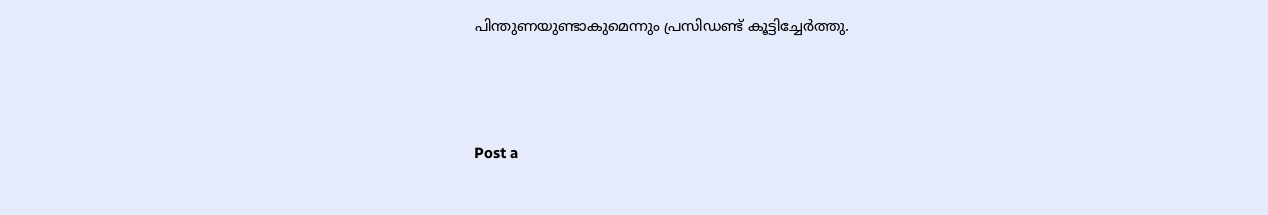പിന്തുണയുണ്ടാകുമെന്നും പ്രസിഡണ്ട് കൂട്ടിച്ചേർത്തു.



Post a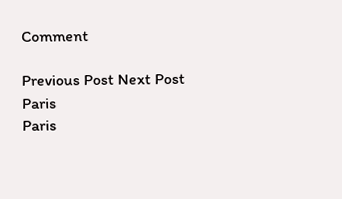Comment

Previous Post Next Post
Paris
Paris